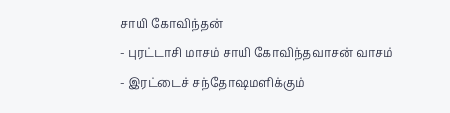சாயி கோவிந்தன்
- புரட்டாசி மாசம் சாயி கோவிந்தவாசன் வாசம்
- இரட்டைச் சந்தோஷமளிக்கும்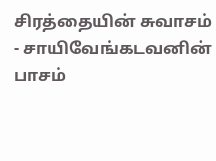சிரத்தையின் சுவாசம்
- சாயிவேங்கடவனின் பாசம்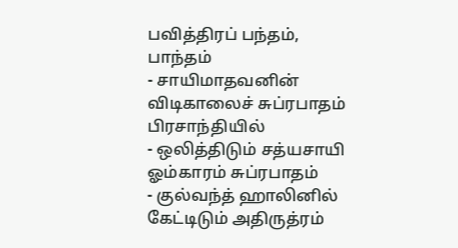பவித்திரப் பந்தம், பாந்தம்
- சாயிமாதவனின் விடிகாலைச் சுப்ரபாதம் பிரசாந்தியில்
- ஒலித்திடும் சத்யசாயி ஓம்காரம் சுப்ரபாதம்
- குல்வந்த் ஹாலினில் கேட்டிடும் அதிருத்ரம்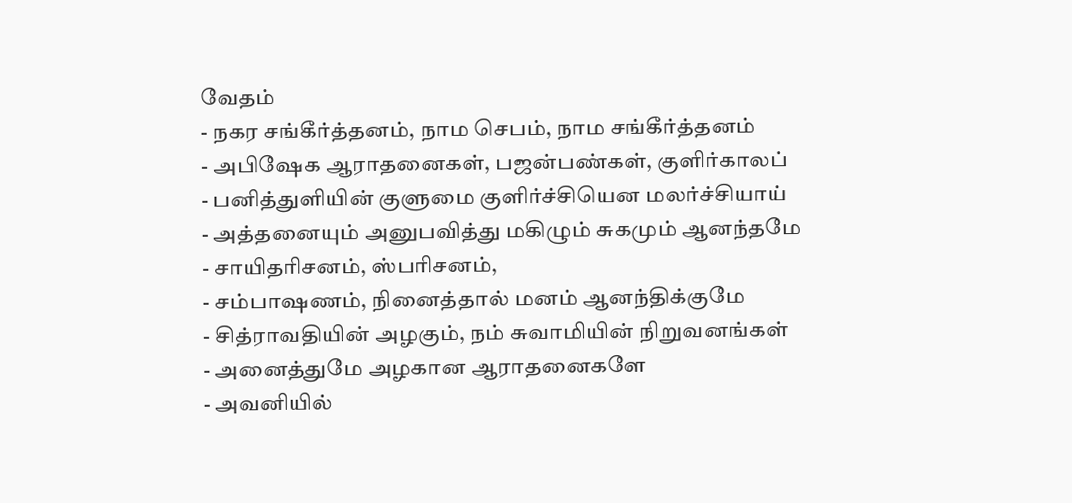வேதம்
- நகர சங்கீர்த்தனம், நாம செபம், நாம சங்கீர்த்தனம்
- அபிஷேக ஆராதனைகள், பஜன்பண்கள், குளிர்காலப்
- பனித்துளியின் குளுமை குளிர்ச்சியென மலர்ச்சியாய்
- அத்தனையும் அனுபவித்து மகிழும் சுகமும் ஆனந்தமே
- சாயிதரிசனம், ஸ்பரிசனம்,
- சம்பாஷணம், நினைத்தால் மனம் ஆனந்திக்குமே
- சித்ராவதியின் அழகும், நம் சுவாமியின் நிறுவனங்கள்
- அனைத்துமே அழகான ஆராதனைகளே
- அவனியில்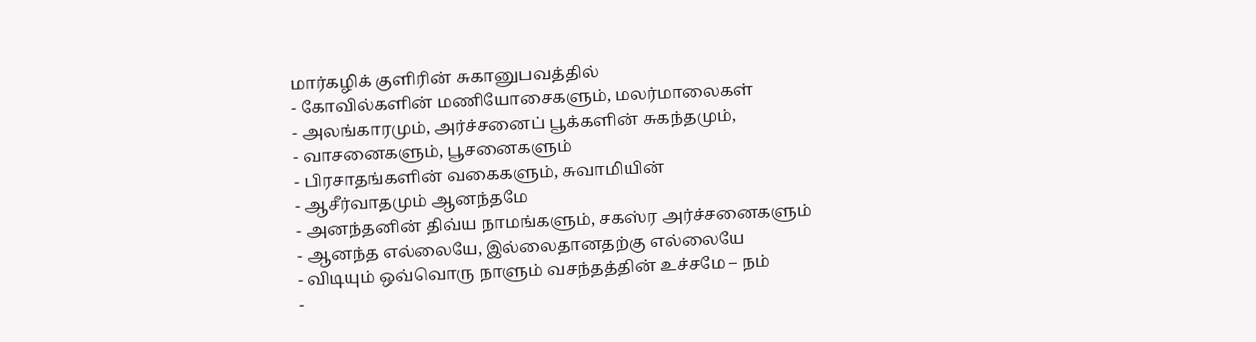மார்கழிக் குளிரின் சுகானுபவத்தில்
- கோவில்களின் மணியோசைகளும், மலர்மாலைகள்
- அலங்காரமும், அர்ச்சனைப் பூக்களின் சுகந்தமும்,
- வாசனைகளும், பூசனைகளும்
- பிரசாதங்களின் வகைகளும், சுவாமியின்
- ஆசீர்வாதமும் ஆனந்தமே
- அனந்தனின் திவ்ய நாமங்களும், சகஸ்ர அர்ச்சனைகளும்
- ஆனந்த எல்லையே, இல்லைதானதற்கு எல்லையே
- விடியும் ஒவ்வொரு நாளும் வசந்தத்தின் உச்சமே – நம்
-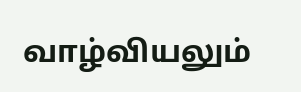வாழ்வியலும்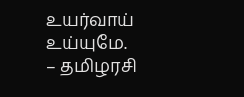உயர்வாய் உய்யுமே.
– தமிழரசி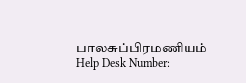பாலசுப்பிரமணியம்
Help Desk Number: